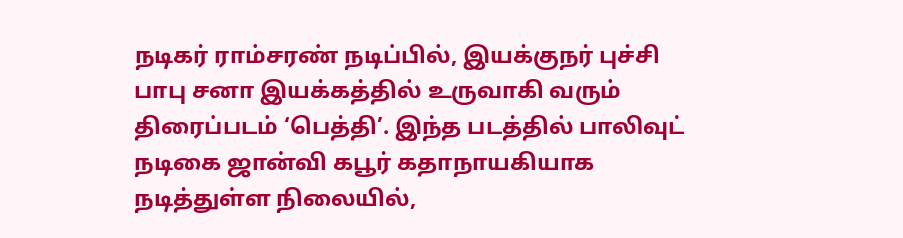நடிகர் ராம்சரண் நடிப்பில், இயக்குநர் புச்சி பாபு சனா இயக்கத்தில் உருவாகி வரும் திரைப்படம் ‘பெத்தி’. இந்த படத்தில் பாலிவுட் நடிகை ஜான்வி கபூர் கதாநாயகியாக நடித்துள்ள நிலையில்,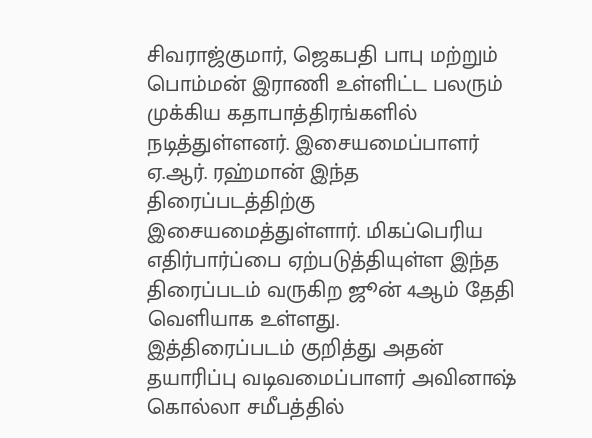சிவராஜ்குமார், ஜெகபதி பாபு மற்றும் பொம்மன் இராணி உள்ளிட்ட பலரும் முக்கிய கதாபாத்திரங்களில் நடித்துள்ளனர். இசையமைப்பாளர் ஏ.ஆர். ரஹ்மான் இந்த திரைப்படத்திற்கு இசையமைத்துள்ளார். மிகப்பெரிய எதிர்பார்ப்பை ஏற்படுத்தியுள்ள இந்த திரைப்படம் வருகிற ஜூன் 4ஆம் தேதி வெளியாக உள்ளது.
இத்திரைப்படம் குறித்து அதன் தயாரிப்பு வடிவமைப்பாளர் அவினாஷ் கொல்லா சமீபத்தில்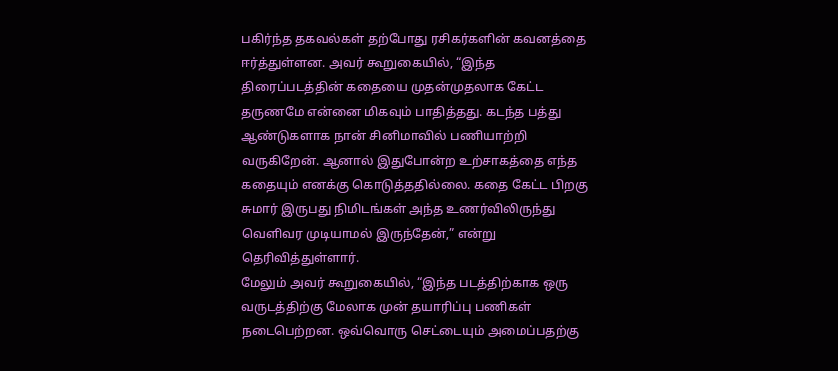பகிர்ந்த தகவல்கள் தற்போது ரசிகர்களின் கவனத்தை ஈர்த்துள்ளன. அவர் கூறுகையில், “இந்த திரைப்படத்தின் கதையை முதன்முதலாக கேட்ட தருணமே என்னை மிகவும் பாதித்தது. கடந்த பத்து ஆண்டுகளாக நான் சினிமாவில் பணியாற்றி வருகிறேன். ஆனால் இதுபோன்ற உற்சாகத்தை எந்த கதையும் எனக்கு கொடுத்ததில்லை. கதை கேட்ட பிறகு சுமார் இருபது நிமிடங்கள் அந்த உணர்விலிருந்து வெளிவர முடியாமல் இருந்தேன்,” என்று தெரிவித்துள்ளார்.
மேலும் அவர் கூறுகையில், “இந்த படத்திற்காக ஒரு வருடத்திற்கு மேலாக முன் தயாரிப்பு பணிகள் நடைபெற்றன. ஒவ்வொரு செட்டையும் அமைப்பதற்கு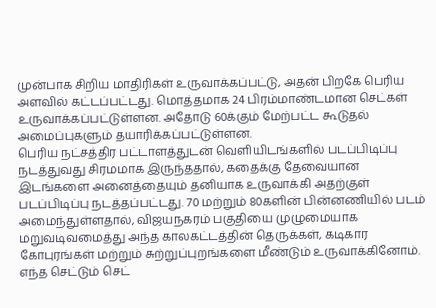முன்பாக சிறிய மாதிரிகள் உருவாக்கப்பட்டு, அதன் பிறகே பெரிய அளவில் கட்டப்பட்டது. மொத்தமாக 24 பிரம்மாண்டமான செட்கள் உருவாக்கப்பட்டுள்ளன. அதோடு 60க்கும் மேற்பட்ட கூடுதல் அமைப்புகளும் தயாரிக்கப்பட்டுள்ளன.
பெரிய நட்சத்திர பட்டாளத்துடன் வெளியிடங்களில் படப்பிடிப்பு நடத்துவது சிரமமாக இருந்ததால், கதைக்கு தேவையான இடங்களை அனைத்தையும் தனியாக உருவாக்கி அதற்குள் படப்பிடிப்பு நடத்தப்பட்டது. 70 மற்றும் 80களின் பின்னணியில் படம் அமைந்துள்ளதால், விஜயநகரம் பகுதியை முழுமையாக மறுவடிவமைத்து அந்த காலகட்டத்தின் தெருக்கள், கடிகார கோபுரங்கள் மற்றும் சுற்றுப்புறங்களை மீண்டும் உருவாக்கினோம். எந்த செட்டும் செட்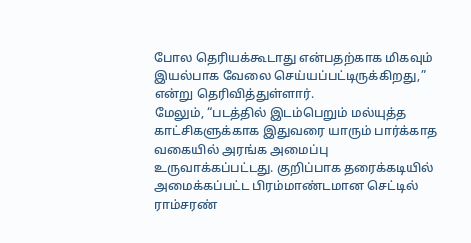போல தெரியக்கூடாது என்பதற்காக மிகவும் இயல்பாக வேலை செய்யப்பட்டிருக்கிறது,” என்று தெரிவித்துள்ளார்.
மேலும், “படத்தில் இடம்பெறும் மல்யுத்த காட்சிகளுக்காக இதுவரை யாரும் பார்க்காத வகையில் அரங்க அமைப்பு உருவாக்கப்பட்டது. குறிப்பாக தரைக்கடியில் அமைக்கப்பட்ட பிரம்மாண்டமான செட்டில் ராம்சரண்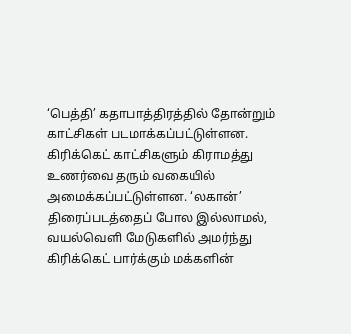‘பெத்தி’ கதாபாத்திரத்தில் தோன்றும் காட்சிகள் படமாக்கப்பட்டுள்ளன. கிரிக்கெட் காட்சிகளும் கிராமத்து உணர்வை தரும் வகையில் அமைக்கப்பட்டுள்ளன. ‘லகான்’ திரைப்படத்தைப் போல இல்லாமல், வயல்வெளி மேடுகளில் அமர்ந்து கிரிக்கெட் பார்க்கும் மக்களின்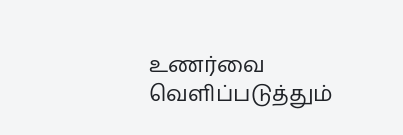உணர்வை வெளிப்படுத்தும்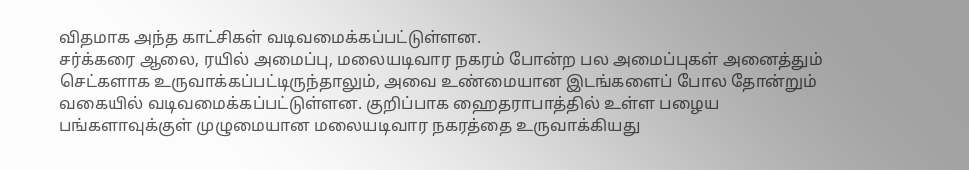விதமாக அந்த காட்சிகள் வடிவமைக்கப்பட்டுள்ளன.
சர்க்கரை ஆலை, ரயில் அமைப்பு, மலையடிவார நகரம் போன்ற பல அமைப்புகள் அனைத்தும் செட்களாக உருவாக்கப்பட்டிருந்தாலும், அவை உண்மையான இடங்களைப் போல தோன்றும் வகையில் வடிவமைக்கப்பட்டுள்ளன. குறிப்பாக ஹைதராபாத்தில் உள்ள பழைய பங்களாவுக்குள் முழுமையான மலையடிவார நகரத்தை உருவாக்கியது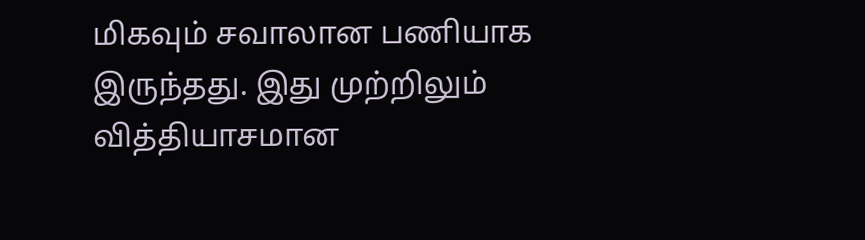மிகவும் சவாலான பணியாக இருந்தது. இது முற்றிலும் வித்தியாசமான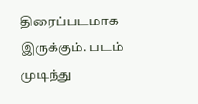திரைப்படமாக இருக்கும். படம் முடிந்து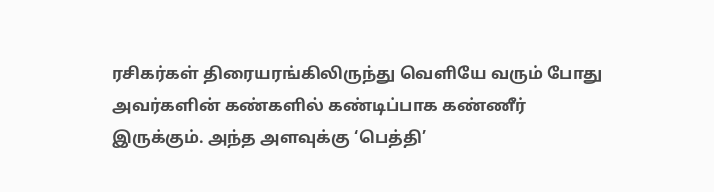ரசிகர்கள் திரையரங்கிலிருந்து வெளியே வரும் போது அவர்களின் கண்களில் கண்டிப்பாக கண்ணீர் இருக்கும். அந்த அளவுக்கு ‘பெத்தி’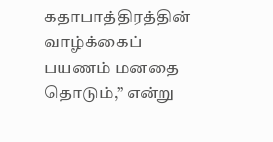கதாபாத்திரத்தின் வாழ்க்கைப் பயணம் மனதை தொடும்,” என்று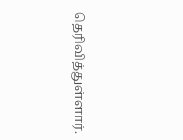தெரிவித்துள்ளார்.